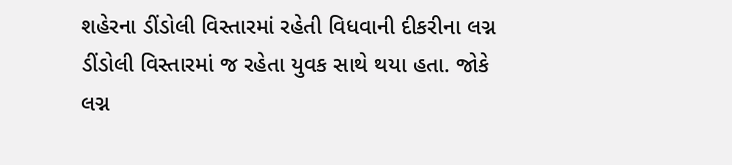શહેરના ડીંડોલી વિસ્તારમાં રહેતી વિધવાની દીકરીના લગ્ન ડીંડોલી વિસ્તારમાં જ રહેતા યુવક સાથે થયા હતા. જોકે લગ્ન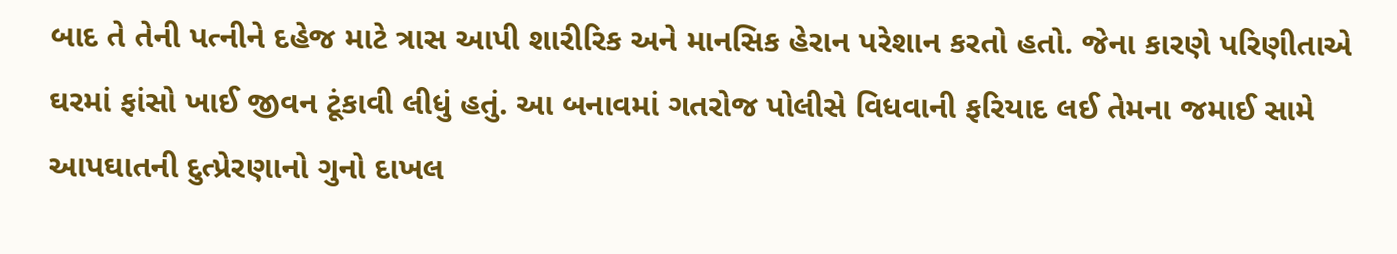બાદ તે તેની પત્નીને દહેજ માટે ત્રાસ આપી શારીરિક અને માનસિક હેરાન પરેશાન કરતો હતો. જેના કારણે પરિણીતાએ ઘરમાં ફાંસો ખાઈ જીવન ટૂંકાવી લીધું હતું. આ બનાવમાં ગતરોજ પોલીસે વિધવાની ફરિયાદ લઈ તેમના જમાઈ સામે આપઘાતની દુત્પ્રેરણાનો ગુનો દાખલ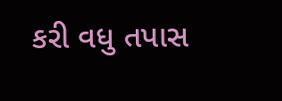કરી વધુ તપાસ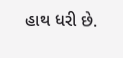હાથ ધરી છે.